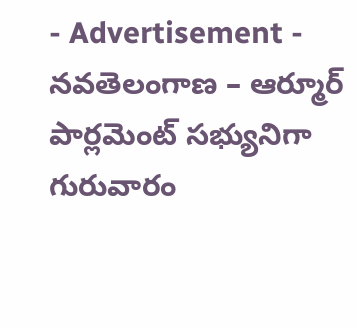- Advertisement -
నవతెలంగాణ – ఆర్మూర్
పార్లమెంట్ సభ్యునిగా గురువారం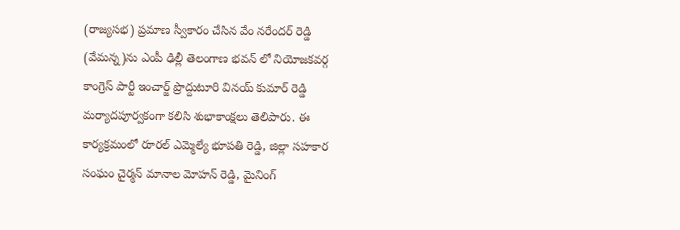(రాజ్యసభ) ప్రమాణ స్వీకారం చేసిన వేం నరేందర్ రెడ్డి (వేమన్న)ను ఎంపీ ఢిల్లీ తెలంగాణ భవన్ లో నియోజకవర్గ కాంగ్రెస్ పార్టీ ఇంచార్జ్ ప్రొద్దుటూరి వినయ్ కుమార్ రెడ్డి మర్యాదపూర్వకంగా కలిసి శుభాకాంక్షలు తెలిపారు. ఈ కార్యక్రమంలో రూరల్ ఎమ్మెల్యే భూపతి రెడ్డి, జిల్లా సహకార సంఘం చైర్మన్ మానాల మోహన్ రెడ్డి, మైనింగ్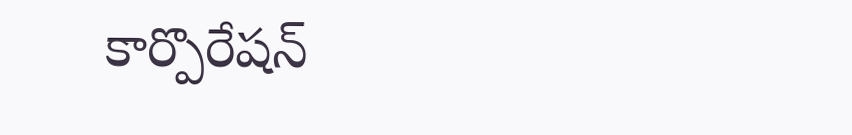కార్పొరేషన్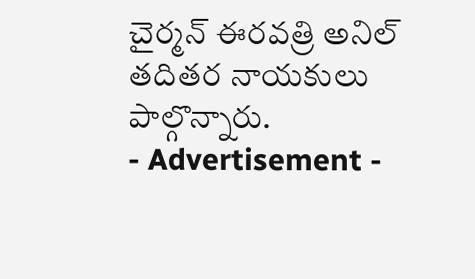చైర్మన్ ఈరవత్రి అనిల్ తదితర నాయకులు పాల్గొన్నారు.
- Advertisement -